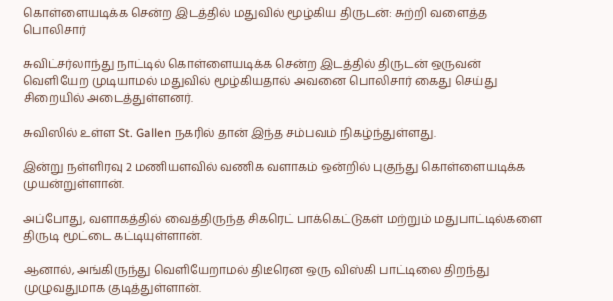கொள்ளையடிக்க சென்ற இடத்தில் மதுவில் மூழ்கிய திருடன்: சுற்றி வளைத்த பொலிசார்

சுவிட்சர்லாந்து நாட்டில் கொள்ளையடிக்க சென்ற இடத்தில் திருடன் ஒருவன் வெளியேற முடியாமல் மதுவில் மூழ்கியதால் அவனை பொலிசார் கைது செய்து சிறையில் அடைத்துள்ளனர்.

சுவிஸில் உள்ள St. Gallen நகரில் தான் இந்த சம்பவம் நிகழ்ந்துள்ளது.

இன்று நள்ளிரவு 2 மணியளவில் வணிக வளாகம் ஒன்றில் புகுந்து கொள்ளையடிக்க முயன்றுள்ளான்.

அப்போது, வளாகத்தில் வைத்திருந்த சிகரெட் பாக்கெட்டுகள் மற்றும் மதுபாட்டில்களை திருடி மூட்டை கட்டியுள்ளான்.

ஆனால், அங்கிருந்து வெளியேறாமல் திடீரென ஒரு விஸ்கி பாட்டிலை திறந்து முழுவதுமாக குடித்துள்ளான்.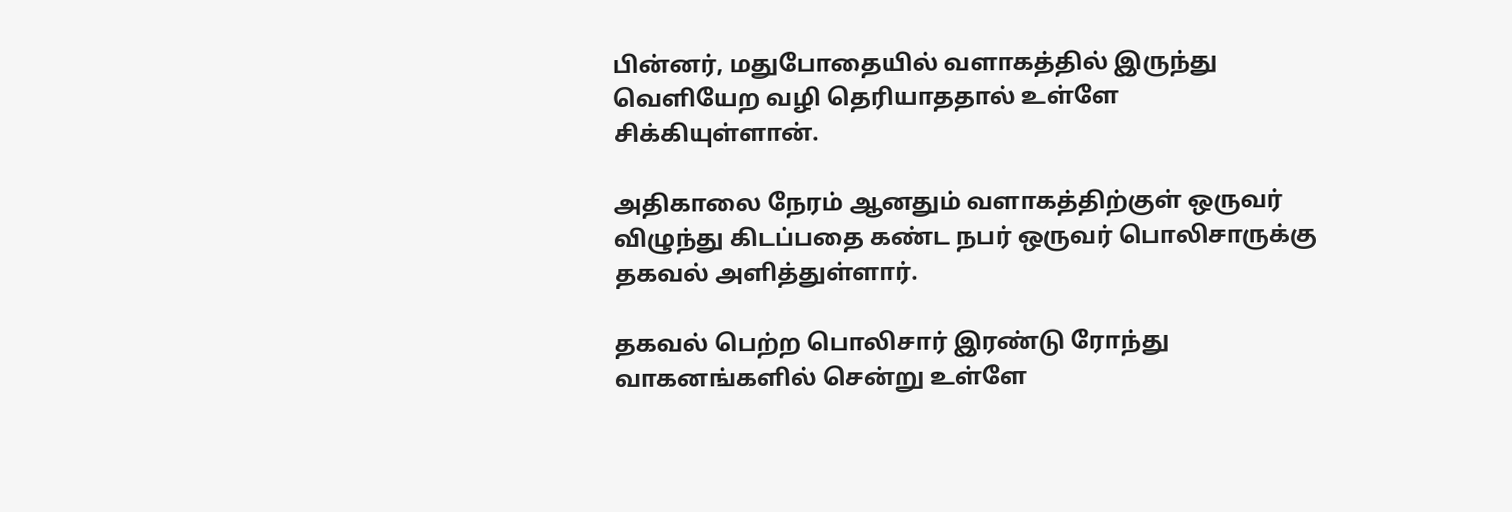பின்னர், மதுபோதையில் வளாகத்தில் இருந்து வெளியேற வழி தெரியாததால் உள்ளே சிக்கியுள்ளான்.

அதிகாலை நேரம் ஆனதும் வளாகத்திற்குள் ஒருவர் விழுந்து கிடப்பதை கண்ட நபர் ஒருவர் பொலிசாருக்கு தகவல் அளித்துள்ளார்.

தகவல் பெற்ற பொலிசார் இரண்டு ரோந்து வாகனங்களில் சென்று உள்ளே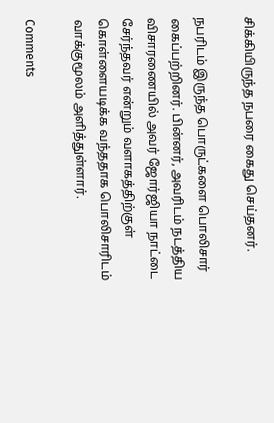சிக்கியிருந்த நபரை கைது செய்தனர்.

நபரிடம் இருந்த பொருட்களை பொலிசார் கைப்பற்றினர். பின்னர், அவரிடம் நடத்திய விசாரணையில் அவர் ஜோர்ஜியா நாட்டை சேர்ந்தவர் என்றும் வளாகத்திற்குள் கொள்ளையடிக்க வந்ததாக பொலிசாரிடம் வாக்குமூலம் அளித்துள்ளார்.

Comments